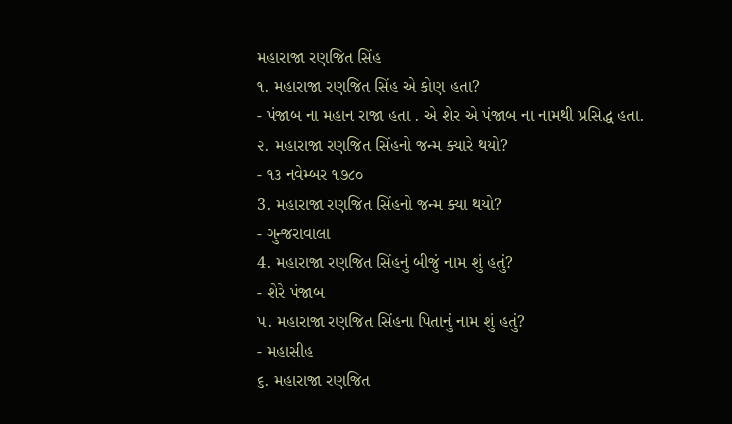મહારાજા રણજિત સિંહ
૧. મહારાજા રણજિત સિંહ એ કોણ હતા?
- પંજાબ ના મહાન રાજા હતા . એ શેર એ પંજાબ ના નામથી પ્રસિદ્ધ હતા.
૨. મહારાજા રણજિત સિંહનો જન્મ ક્યારે થયો?
- ૧૩ નવેમ્બર ૧૭૮૦
3. મહારાજા રણજિત સિંહનો જન્મ ક્યા થયો?
- ગુન્જરાવાલા
4. મહારાજા રણજિત સિંહનું બીજું નામ શું હતું?
- શેરે પંજાબ
૫. મહારાજા રણજિત સિંહના પિતાનું નામ શું હતું?
- મહાસીહ
૬. મહારાજા રણજિત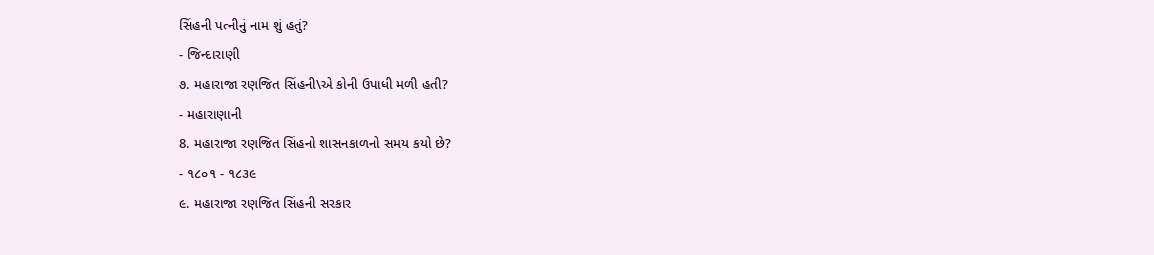સિંહની પત્નીનું નામ શું હતું?
- જિન્દારાણી
૭. મહારાજા રણજિત સિંહની\એ કોની ઉપાધી મળી હતી?
- મહારાણાની
8. મહારાજા રણજિત સિંહનો શાસનકાળનો સમય કયો છે?
- ૧૮૦૧ - ૧૮૩૯
૯. મહારાજા રણજિત સિંહની સરકાર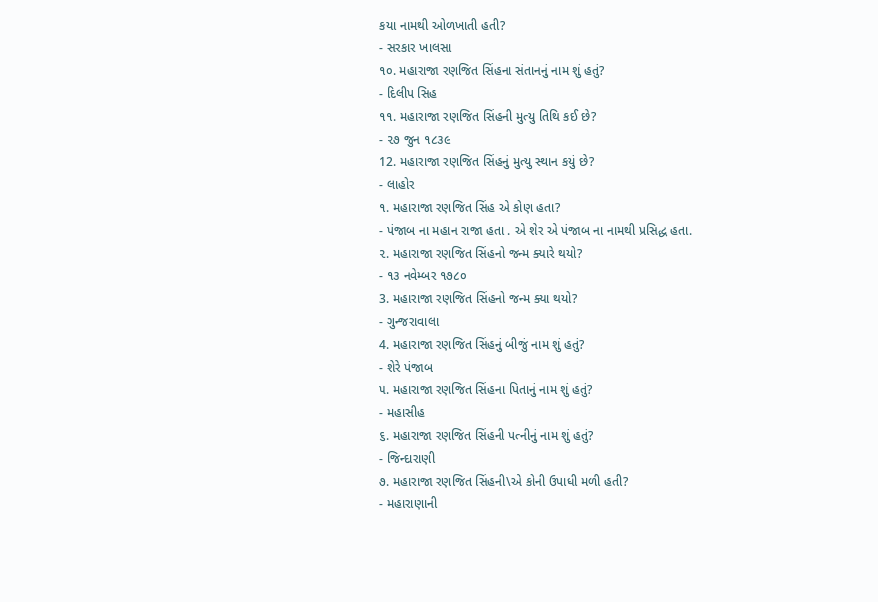કયા નામથી ઓળખાતી હતી?
- સરકાર ખાલસા
૧૦. મહારાજા રણજિત સિંહના સંતાનનું નામ શું હતું?
- દિલીપ સિહ
૧૧. મહારાજા રણજિત સિંહની મુત્યુ તિથિ કઈ છે?
- ૨૭ જુન ૧૮૩૯
12. મહારાજા રણજિત સિંહનું મુત્યુ સ્થાન કયું છે?
- લાહોર
૧. મહારાજા રણજિત સિંહ એ કોણ હતા?
- પંજાબ ના મહાન રાજા હતા . એ શેર એ પંજાબ ના નામથી પ્રસિદ્ધ હતા.
૨. મહારાજા રણજિત સિંહનો જન્મ ક્યારે થયો?
- ૧૩ નવેમ્બર ૧૭૮૦
3. મહારાજા રણજિત સિંહનો જન્મ ક્યા થયો?
- ગુન્જરાવાલા
4. મહારાજા રણજિત સિંહનું બીજું નામ શું હતું?
- શેરે પંજાબ
૫. મહારાજા રણજિત સિંહના પિતાનું નામ શું હતું?
- મહાસીહ
૬. મહારાજા રણજિત સિંહની પત્નીનું નામ શું હતું?
- જિન્દારાણી
૭. મહારાજા રણજિત સિંહની\એ કોની ઉપાધી મળી હતી?
- મહારાણાની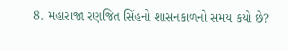8. મહારાજા રણજિત સિંહનો શાસનકાળનો સમય કયો છે?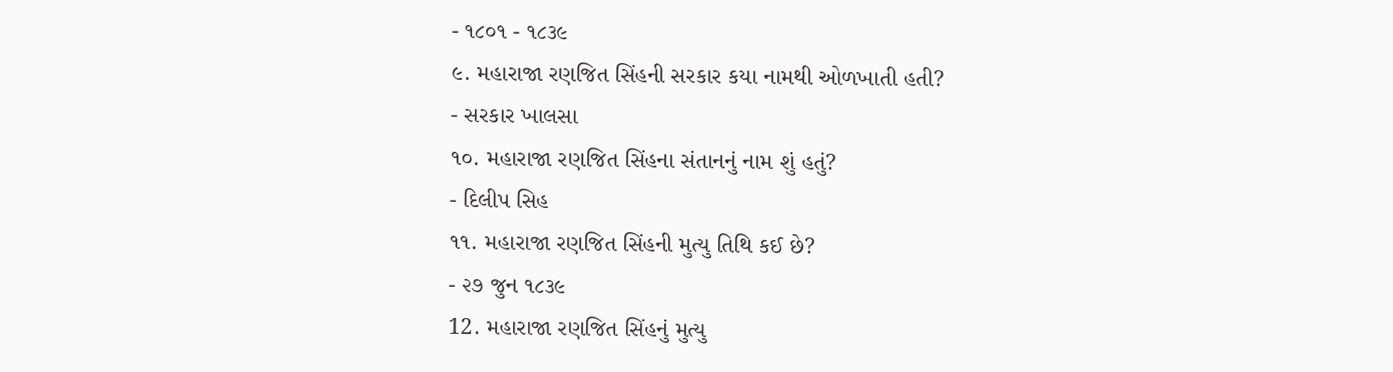- ૧૮૦૧ - ૧૮૩૯
૯. મહારાજા રણજિત સિંહની સરકાર કયા નામથી ઓળખાતી હતી?
- સરકાર ખાલસા
૧૦. મહારાજા રણજિત સિંહના સંતાનનું નામ શું હતું?
- દિલીપ સિહ
૧૧. મહારાજા રણજિત સિંહની મુત્યુ તિથિ કઈ છે?
- ૨૭ જુન ૧૮૩૯
12. મહારાજા રણજિત સિંહનું મુત્યુ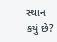સ્થાન કયું છે?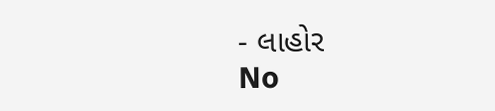- લાહોર
No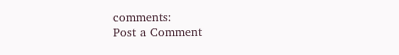comments:
Post a Comment